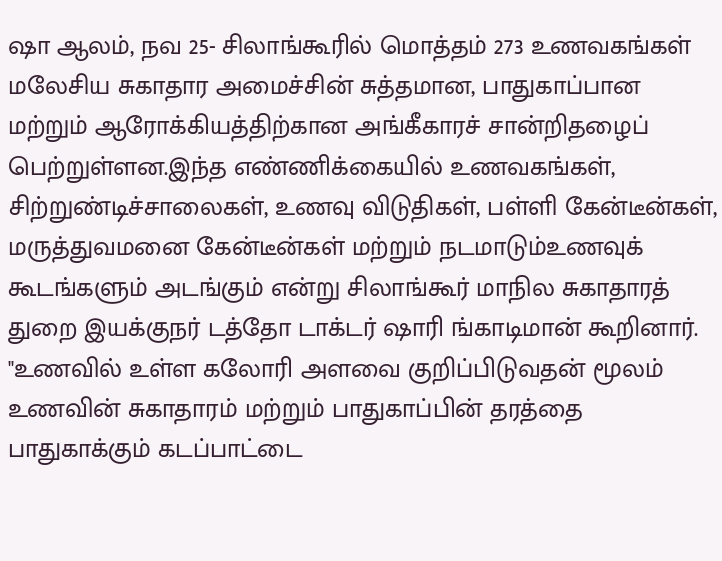ஷா ஆலம், நவ 25- சிலாங்கூரில் மொத்தம் 273 உணவகங்கள் மலேசிய சுகாதார அமைச்சின் சுத்தமான, பாதுகாப்பான மற்றும் ஆரோக்கியத்திற்கான அங்கீகாரச் சான்றிதழைப் பெற்றுள்ளன.இந்த எண்ணிக்கையில் உணவகங்கள், சிற்றுண்டிச்சாலைகள், உணவு விடுதிகள், பள்ளி கேன்டீன்கள், மருத்துவமனை கேன்டீன்கள் மற்றும் நடமாடும்உணவுக் கூடங்களும் அடங்கும் என்று சிலாங்கூர் மாநில சுகாதாரத் துறை இயக்குநர் டத்தோ டாக்டர் ஷாரி ங்காடிமான் கூறினார்.
"உணவில் உள்ள கலோரி அளவை குறிப்பிடுவதன் மூலம் உணவின் சுகாதாரம் மற்றும் பாதுகாப்பின் தரத்தை பாதுகாக்கும் கடப்பாட்டை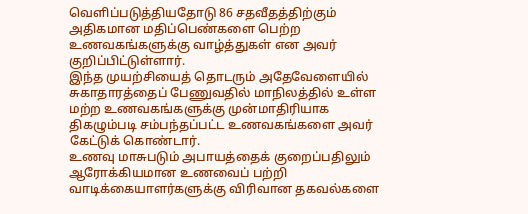வெளிப்படுத்தியதோடு 86 சதவீதத்திற்கும் அதிகமான மதிப்பெண்களை பெற்ற உணவகங்களுக்கு வாழ்த்துகள் என அவர் குறிப்பிட்டுள்ளார்.
இந்த முயற்சியைத் தொடரும் அதேவேளையில் சுகாதாரத்தைப் பேணுவதில் மாநிலத்தில் உள்ள மற்ற உணவகங்களுக்கு முன்மாதிரியாக திகழும்படி சம்பந்தப்பட்ட உணவகங்களை அவர் கேட்டுக் கொண்டார்.
உணவு மாசுபடும் அபாயத்தைக் குறைப்பதிலும் ஆரோக்கியமான உணவைப் பற்றி வாடிக்கையாளர்களுக்கு விரிவான தகவல்களை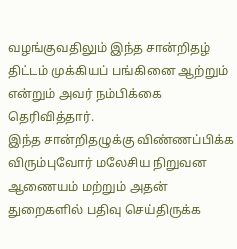வழங்குவதிலும் இந்த சான்றிதழ் திட்டம் முக்கியப் பங்கினை ஆற்றும் என்றும் அவர் நம்பிக்கை தெரிவித்தார்.
இந்த சான்றிதழுக்கு விண்ணப்பிக்க விரும்புவோர் மலேசிய நிறுவன ஆணையம் மற்றும் அதன் துறைகளில் பதிவு செய்திருக்க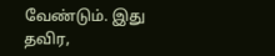வேண்டும். இது தவிர,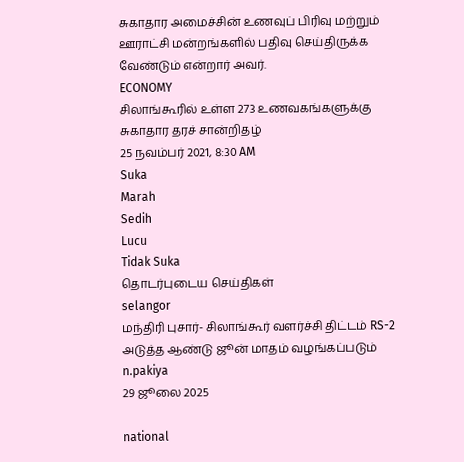சுகாதார அமைச்சின் உணவுப் பிரிவு மற்றும் ஊராட்சி மன்றங்களில் பதிவு செய்திருக்க வேண்டும் என்றார் அவர்.
ECONOMY
சிலாங்கூரில் உள்ள 273 உணவகங்களுக்கு சுகாதார தரச் சான்றிதழ்
25 நவம்பர் 2021, 8:30 AM
Suka
Marah
Sedih
Lucu
Tidak Suka
தொடர்புடைய செய்திகள்
selangor
மந்திரி புசார்- சிலாங்கூர் வளர்ச்சி திட்டம் RS-2 அடுத்த ஆண்டு ஜூன் மாதம் வழங்கப்படும்
n.pakiya
29 ஜூலை 2025

national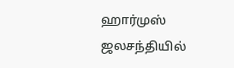ஹார்முஸ் ஜலசந்தியில்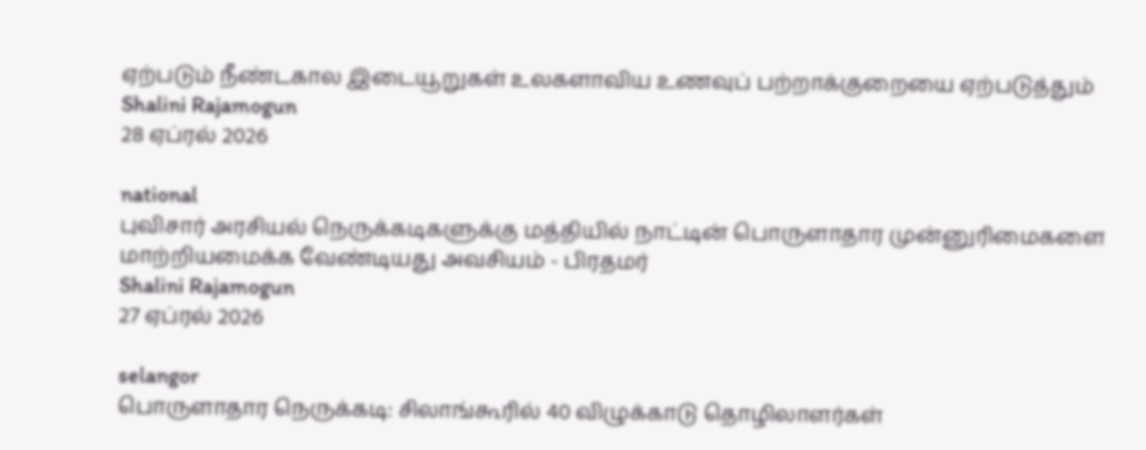ஏற்படும் நீண்டகால இடையூறுகள் உலகளாவிய உணவுப் பற்றாக்குறையை ஏற்படுத்தும்
Shalini Rajamogun
28 ஏப்ரல் 2026

national
புவிசார் அரசியல் நெருக்கடிகளுக்கு மத்தியில் நாட்டின் பொருளாதார முன்னுரிமைகளை மாற்றியமைக்க வேண்டியது அவசியம் - பிரதமர்
Shalini Rajamogun
27 ஏப்ரல் 2026

selangor
பொருளாதார நெருக்கடி: சிலாங்கூரில் 40 விழுக்காடு தொழிலாளர்கள்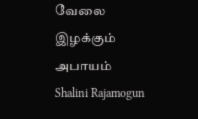வேலை இழக்கும் அபாயம்
Shalini Rajamogun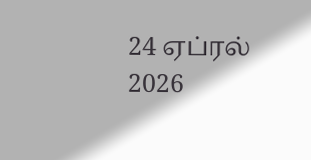24 ஏப்ரல் 2026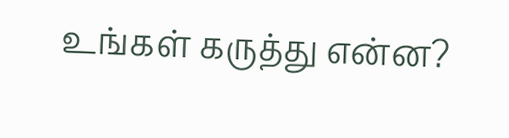உங்கள் கருத்து என்ன?